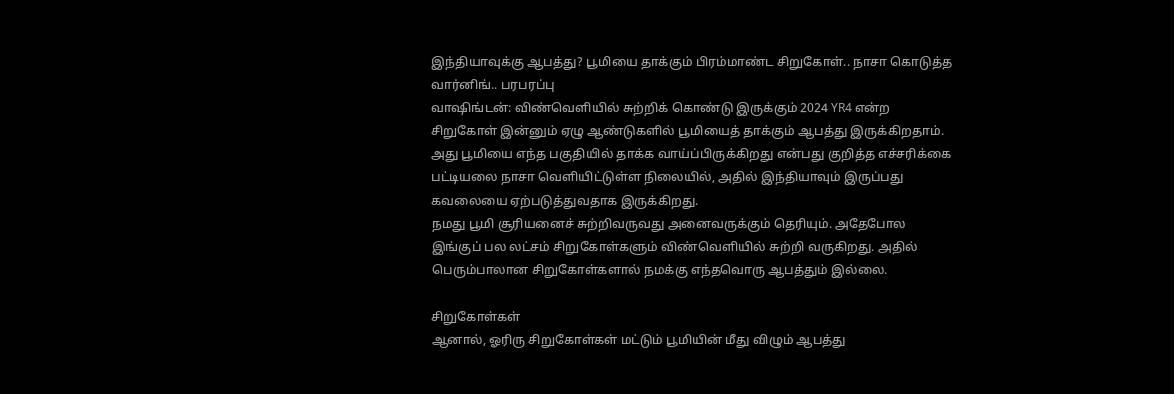இந்தியாவுக்கு ஆபத்து? பூமியை தாக்கும் பிரம்மாண்ட சிறுகோள்.. நாசா கொடுத்த வார்னிங்.. பரபரப்பு
வாஷிங்டன்: விண்வெளியில் சுற்றிக் கொண்டு இருக்கும் 2024 YR4 என்ற சிறுகோள் இன்னும் ஏழு ஆண்டுகளில் பூமியைத் தாக்கும் ஆபத்து இருக்கிறதாம். அது பூமியை எந்த பகுதியில் தாக்க வாய்ப்பிருக்கிறது என்பது குறித்த எச்சரிக்கை பட்டியலை நாசா வெளியிட்டுள்ள நிலையில், அதில் இந்தியாவும் இருப்பது கவலையை ஏற்படுத்துவதாக இருக்கிறது.
நமது பூமி சூரியனைச் சுற்றிவருவது அனைவருக்கும் தெரியும். அதேபோல இங்குப் பல லட்சம் சிறுகோள்களும் விண்வெளியில் சுற்றி வருகிறது. அதில் பெரும்பாலான சிறுகோள்களால் நமக்கு எந்தவொரு ஆபத்தும் இல்லை.

சிறுகோள்கள்
ஆனால், ஓரிரு சிறுகோள்கள் மட்டும் பூமியின் மீது விழும் ஆபத்து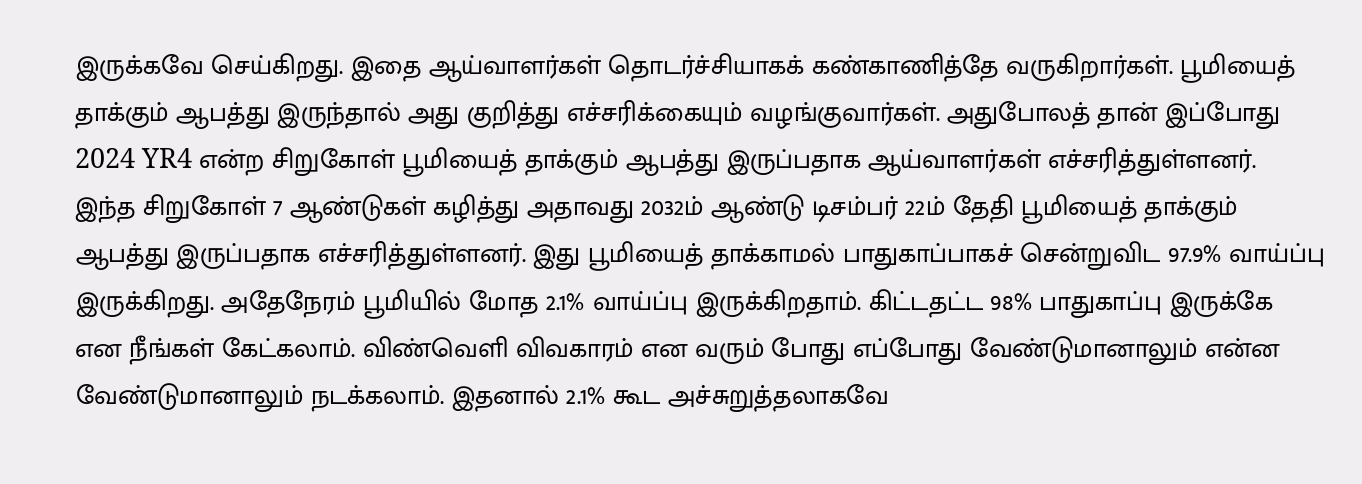இருக்கவே செய்கிறது. இதை ஆய்வாளர்கள் தொடர்ச்சியாகக் கண்காணித்தே வருகிறார்கள். பூமியைத் தாக்கும் ஆபத்து இருந்தால் அது குறித்து எச்சரிக்கையும் வழங்குவார்கள். அதுபோலத் தான் இப்போது 2024 YR4 என்ற சிறுகோள் பூமியைத் தாக்கும் ஆபத்து இருப்பதாக ஆய்வாளர்கள் எச்சரித்துள்ளனர்.
இந்த சிறுகோள் 7 ஆண்டுகள் கழித்து அதாவது 2032ம் ஆண்டு டிசம்பர் 22ம் தேதி பூமியைத் தாக்கும் ஆபத்து இருப்பதாக எச்சரித்துள்ளனர். இது பூமியைத் தாக்காமல் பாதுகாப்பாகச் சென்றுவிட 97.9% வாய்ப்பு இருக்கிறது. அதேநேரம் பூமியில் மோத 2.1% வாய்ப்பு இருக்கிறதாம். கிட்டதட்ட 98% பாதுகாப்பு இருக்கே என நீங்கள் கேட்கலாம். விண்வெளி விவகாரம் என வரும் போது எப்போது வேண்டுமானாலும் என்ன வேண்டுமானாலும் நடக்கலாம். இதனால் 2.1% கூட அச்சுறுத்தலாகவே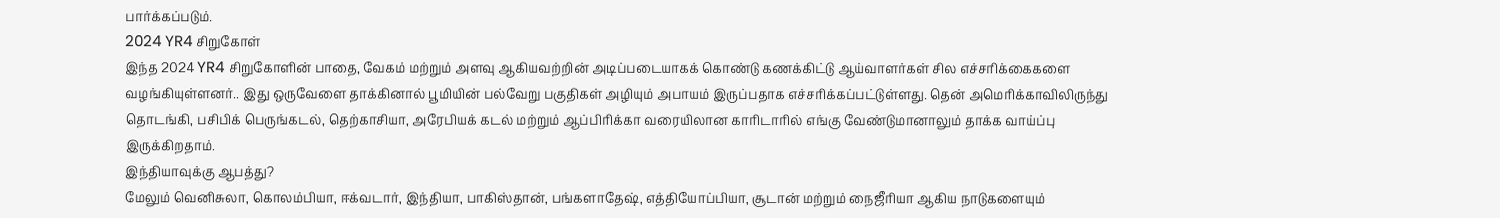பார்க்கப்படும்.
2024 YR4 சிறுகோள்
இந்த 2024 YR4 சிறுகோளின் பாதை, வேகம் மற்றும் அளவு ஆகியவற்றின் அடிப்படையாகக் கொண்டு கணக்கிட்டு ஆய்வாளர்கள் சில எச்சரிக்கைகளை வழங்கியுள்ளனர்.. இது ஒருவேளை தாக்கினால் பூமியின் பல்வேறு பகுதிகள் அழியும் அபாயம் இருப்பதாக எச்சரிக்கப்பட்டுள்ளது. தென் அமெரிக்காவிலிருந்து தொடங்கி, பசிபிக் பெருங்கடல், தெற்காசியா, அரேபியக் கடல் மற்றும் ஆப்பிரிக்கா வரையிலான காரிடாரில் எங்கு வேண்டுமானாலும் தாக்க வாய்ப்பு இருக்கிறதாம்.
இந்தியாவுக்கு ஆபத்து?
மேலும் வெனிசுலா, கொலம்பியா, ஈக்வடார், இந்தியா, பாகிஸ்தான், பங்களாதேஷ், எத்தியோப்பியா, சூடான் மற்றும் நைஜீரியா ஆகிய நாடுகளையும்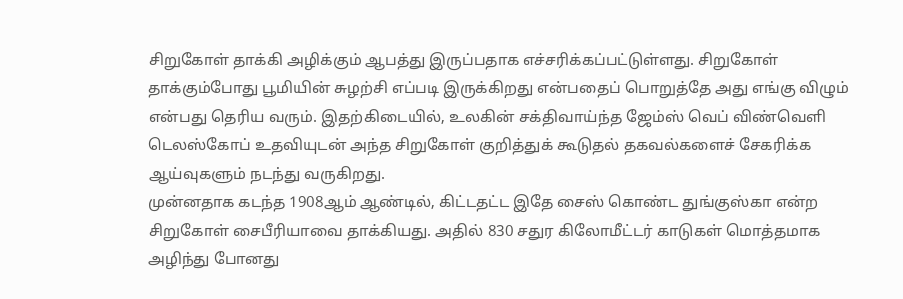சிறுகோள் தாக்கி அழிக்கும் ஆபத்து இருப்பதாக எச்சரிக்கப்பட்டுள்ளது. சிறுகோள் தாக்கும்போது பூமியின் சுழற்சி எப்படி இருக்கிறது என்பதைப் பொறுத்தே அது எங்கு விழும் என்பது தெரிய வரும். இதற்கிடையில், உலகின் சக்திவாய்ந்த ஜேம்ஸ் வெப் விண்வெளி டெலஸ்கோப் உதவியுடன் அந்த சிறுகோள் குறித்துக் கூடுதல் தகவல்களைச் சேகரிக்க ஆய்வுகளும் நடந்து வருகிறது.
முன்னதாக கடந்த 1908ஆம் ஆண்டில், கிட்டதட்ட இதே சைஸ் கொண்ட துங்குஸ்கா என்ற சிறுகோள் சைபீரியாவை தாக்கியது. அதில் 830 சதுர கிலோமீட்டர் காடுகள் மொத்தமாக அழிந்து போனது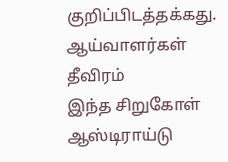குறிப்பிடத்தக்கது.
ஆய்வாளர்கள் தீவிரம்
இந்த சிறுகோள் ஆஸ்டிராய்டு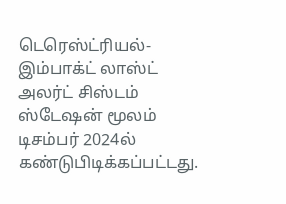டெரெஸ்ட்ரியல்- இம்பாக்ட் லாஸ்ட் அலர்ட் சிஸ்டம் ஸ்டேஷன் மூலம் டிசம்பர் 2024ல் கண்டுபிடிக்கப்பட்டது.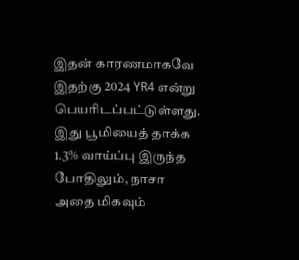இதன் காரணமாகவே இதற்கு 2024 YR4 என்று பெயரிடப்பட்டுள்ளது. இது பூமியைத் தாக்க 1.3% வாய்ப்பு இருந்த போதிலும், நாசா அதை மிகவும்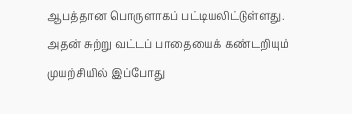ஆபத்தான பொருளாகப் பட்டியலிட்டுள்ளது. அதன் சுற்று வட்டப் பாதையைக் கண்டறியும் முயற்சியில் இப்போது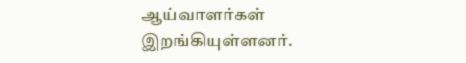ஆய்வாளர்கள் இறங்கியுள்ளனர்.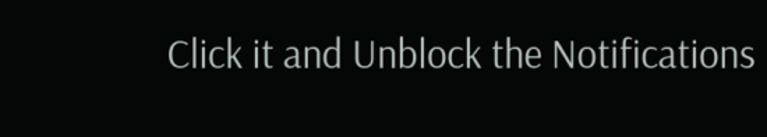Click it and Unblock the Notifications